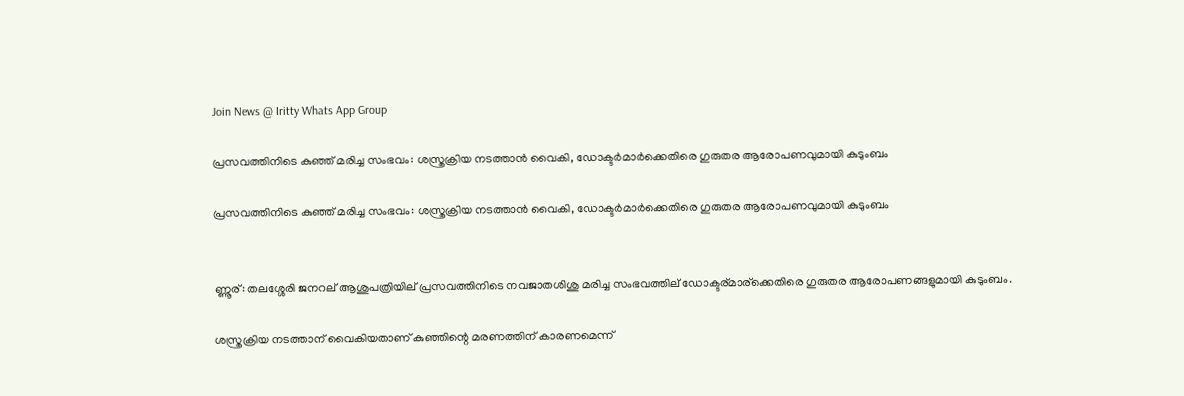Join News @ Iritty Whats App Group

പ്രസവത്തിനിടെ കുഞ്ഞ് മരിച്ച സംഭവം: ശസ്ത്രക്രിയ നടത്താന്‍ വൈകി, ഡോക്ടര്‍മാര്‍ക്കെതിരെ ഗുരുതര ആരോപണവുമായി കുടുംബം

പ്രസവത്തിനിടെ കുഞ്ഞ് മരിച്ച സംഭവം: ശസ്ത്രക്രിയ നടത്താന്‍ വൈകി, ഡോക്ടര്‍മാര്‍ക്കെതിരെ ഗുരുതര ആരോപണവുമായി കുടുംബം


ണ്ണൂര്: തലശ്ശേരി ജനറല് ആശുപത്രിയില് പ്രസവത്തിനിടെ നവജാതശിശു മരിച്ച സംഭവത്തില് ഡോക്ടര്മാര്ക്കെതിരെ ഗുരുതര ആരോപണങ്ങളുമായി കുടുംബം.

ശസ്ത്രക്രിയ നടത്താന് വൈകിയതാണ് കുഞ്ഞിന്റെ മരണത്തിന് കാരണമെന്ന്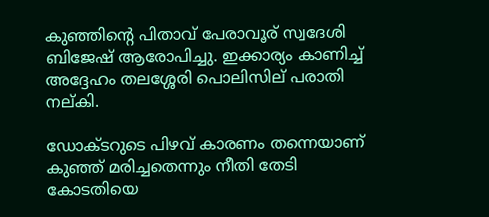കുഞ്ഞിന്റെ പിതാവ് പേരാവൂര് സ്വദേശി ബിജേഷ് ആരോപിച്ചു. ഇക്കാര്യം കാണിച്ച്‌ അദ്ദേഹം തലശ്ശേരി പൊലിസില് പരാതി നല്കി.

ഡോക്ടറുടെ പിഴവ് കാരണം തന്നെയാണ് കുഞ്ഞ് മരിച്ചതെന്നും നീതി തേടി കോടതിയെ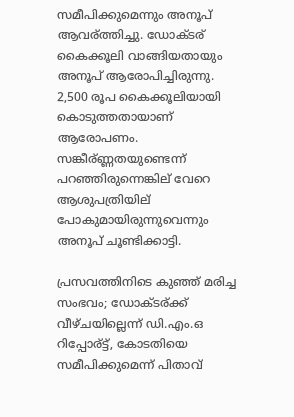സമീപിക്കുമെന്നും അനൂപ് ആവര്ത്തിച്ചു. ഡോക്ടര് കൈക്കൂലി വാങ്ങിയതായും അനൂപ് ആരോപിച്ചിരുന്നു. 2,500 രൂപ കൈക്കൂലിയായി കൊടുത്തതായാണ് ആരോപണം. സങ്കീര്ണ്ണതയുണ്ടെന്ന് പറഞ്ഞിരുന്നെങ്കില് വേറെ ആശുപത്രിയില് പോകുമായിരുന്നുവെന്നും അനൂപ് ചൂണ്ടിക്കാട്ടി.

പ്രസവത്തിനിടെ കുഞ്ഞ് മരിച്ച സംഭവം; ഡോക്ടര്ക്ക് വീഴ്ചയില്ലെന്ന് ഡി.എം.ഒ റിപ്പോര്ട്ട്, കോടതിയെ സമീപിക്കുമെന്ന് പിതാവ്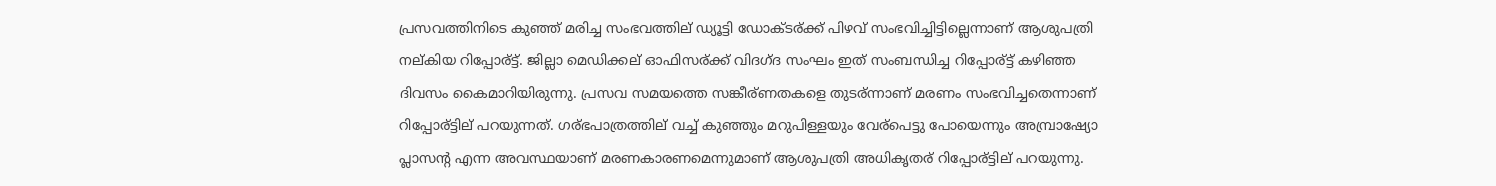പ്രസവത്തിനിടെ കുഞ്ഞ് മരിച്ച സംഭവത്തില് ഡ്യൂട്ടി ഡോക്ടര്ക്ക് പിഴവ് സംഭവിച്ചിട്ടില്ലെന്നാണ് ആശുപത്രി നല്കിയ റിപ്പോര്ട്ട്. ജില്ലാ മെഡിക്കല് ഓഫിസര്ക്ക് വിദഗ്ദ സംഘം ഇത് സംബന്ധിച്ച റിപ്പോര്ട്ട് കഴിഞ്ഞ ദിവസം കൈമാറിയിരുന്നു. പ്രസവ സമയത്തെ സങ്കീര്ണതകളെ തുടര്ന്നാണ് മരണം സംഭവിച്ചതെന്നാണ് റിപ്പോര്ട്ടില് പറയുന്നത്. ഗര്ഭപാത്രത്തില് വച്ച്‌ കുഞ്ഞും മറുപിള്ളയും വേര്പെട്ടു പോയെന്നും അമ്പ്രാഷ്യോ പ്ലാസന്റ എന്ന അവസ്ഥയാണ് മരണകാരണമെന്നുമാണ് ആശുപത്രി അധികൃതര് റിപ്പോര്ട്ടില് പറയുന്നു.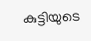കുട്ടിയുടെ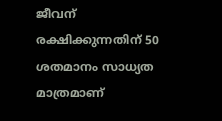ജീവന് രക്ഷിക്കുന്നതിന് 50 ശതമാനം സാധ്യത മാത്രമാണ്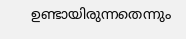ഉണ്ടായിരുന്നതെന്നും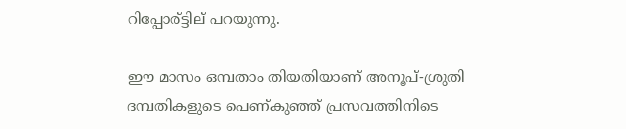റിപ്പോര്ട്ടില് പറയുന്നു.

ഈ മാസം ഒമ്പതാം തിയതിയാണ് അനൂപ്-ശ്രുതി ദമ്പതികളുടെ പെണ്കുഞ്ഞ് പ്രസവത്തിനിടെ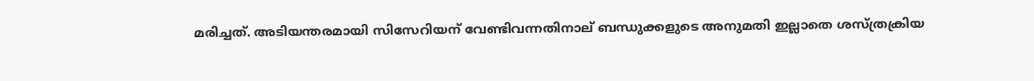മരിച്ചത്. അടിയന്തരമായി സിസേറിയന് വേണ്ടിവന്നതിനാല് ബന്ധുക്കളുടെ അനുമതി ഇല്ലാതെ ശസ്ത്രക്രിയ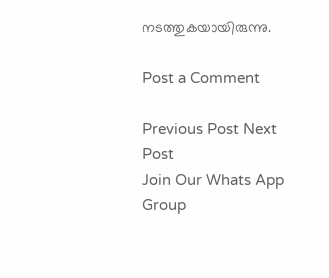നടത്തുകയായിരുന്നു.

Post a Comment

Previous Post Next Post
Join Our Whats App Group